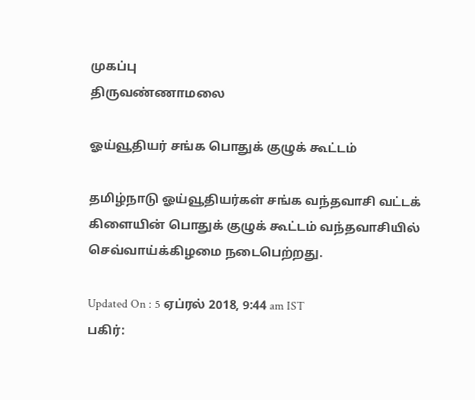முகப்பு
திருவண்ணாமலை

ஓய்வூதியர் சங்க பொதுக் குழுக் கூட்டம்

தமிழ்நாடு ஓய்வூதியர்கள் சங்க வந்தவாசி வட்டக் கிளையின் பொதுக் குழுக் கூட்டம் வந்தவாசியில் செவ்வாய்க்கிழமை நடைபெற்றது.

Updated On : 5 ஏப்ரல் 2018, 9:44 am IST
பகிர்: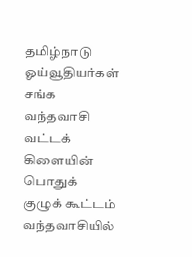தமிழ்நாடு ஓய்வூதியர்கள் சங்க வந்தவாசி வட்டக் கிளையின் பொதுக் குழுக் கூட்டம் வந்தவாசியில்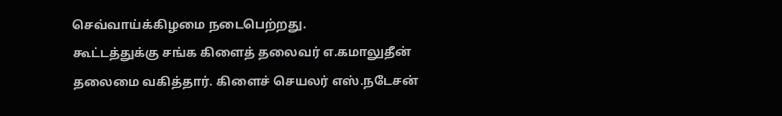செவ்வாய்க்கிழமை நடைபெற்றது.
கூட்டத்துக்கு சங்க கிளைத் தலைவர் எ.கமாலுதீன் தலைமை வகித்தார். கிளைச் செயலர் எஸ்.நடேசன்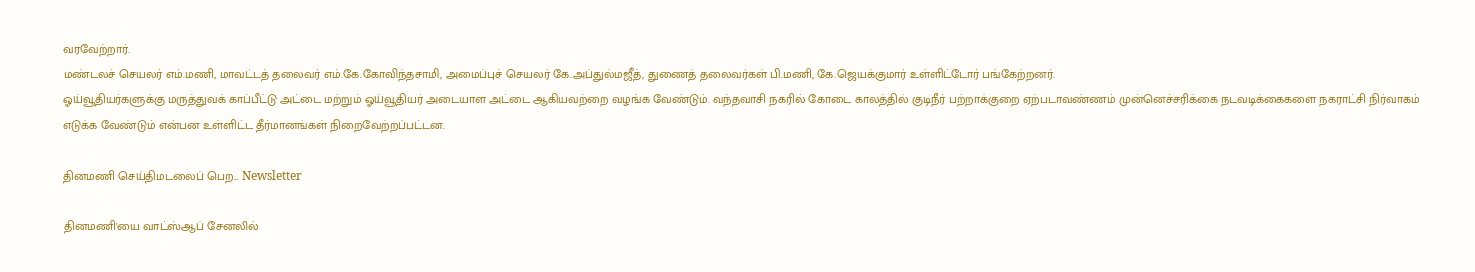வரவேற்றார்.
மண்டலச் செயலர் எம்.மணி, மாவட்டத் தலைவர் எம்.கே.கோவிந்தசாமி, அமைப்புச் செயலர் கே.அப்துல்மஜீத், துணைத் தலைவர்கள் பி.மணி, கே.ஜெயக்குமார் உள்ளிட்டோர் பங்கேற்றனர்.
ஓய்வூதியர்களுக்கு மருத்துவக் காப்பீட்டு அட்டை மற்றும் ஓய்வூதியர் அடையாள அட்டை ஆகியவற்றை வழங்க வேண்டும். வந்தவாசி நகரில் கோடை காலத்தில் குடிநீர் பற்றாக்குறை ஏற்படாவண்ணம் முன்னெச்சரிக்கை நடவடிக்கைகளை நகராட்சி நிர்வாகம் எடுக்க வேண்டும் என்பன உள்ளிட்ட தீர்மானங்கள் நிறைவேற்றப்பட்டன.

தினமணி செய்திமடலைப் பெற... Newsletter

தினமணி'யை வாட்ஸ்ஆப் சேனலில்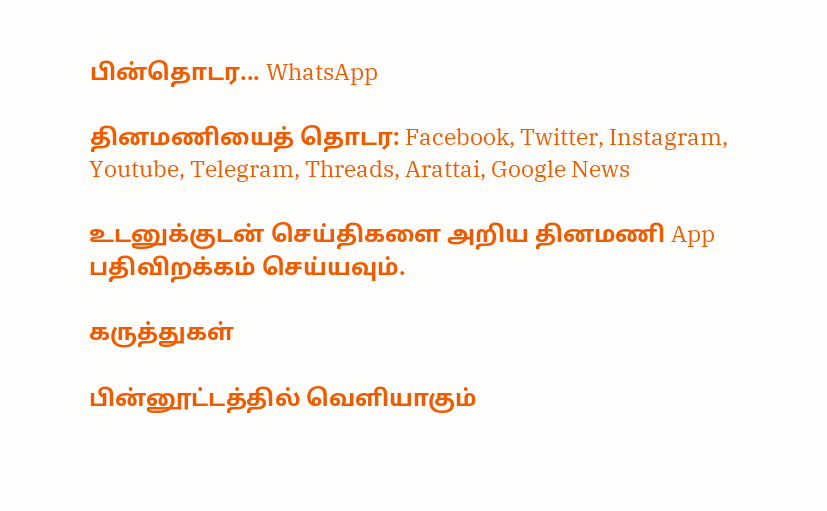பின்தொடர... WhatsApp

தினமணியைத் தொடர: Facebook, Twitter, Instagram, Youtube, Telegram, Threads, Arattai, Google News

உடனுக்குடன் செய்திகளை அறிய தினமணி App பதிவிறக்கம் செய்யவும்.

கருத்துகள்

பின்னூட்டத்தில் வெளியாகும்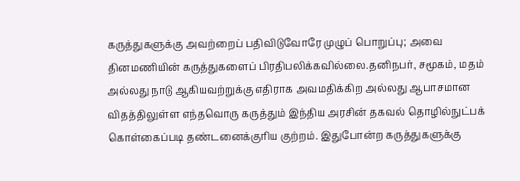கருத்துகளுக்கு அவற்றைப் பதிவிடுவோரே முழுப் பொறுப்பு; அவை தினமணியின் கருத்துகளைப் பிரதிபலிக்கவில்லை.தனிநபர், சமூகம், மதம் அல்லது நாடு ஆகியவற்றுக்கு எதிராக அவமதிக்கிற அல்லது ஆபாசமான விதத்திலுள்ள எந்தவொரு கருத்தும் இந்திய அரசின் தகவல் தொழில்நுட்பக் கொள்கைப்படி தண்டனைக்குரிய குற்றம். இதுபோன்ற கருத்துகளுக்கு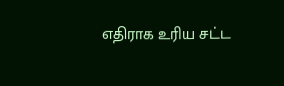எதிராக உரிய சட்ட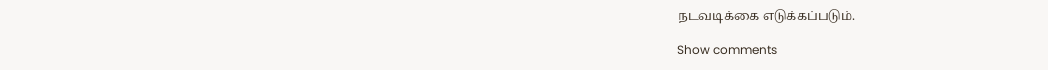நடவடிக்கை எடுக்கப்படும்.

Show comments